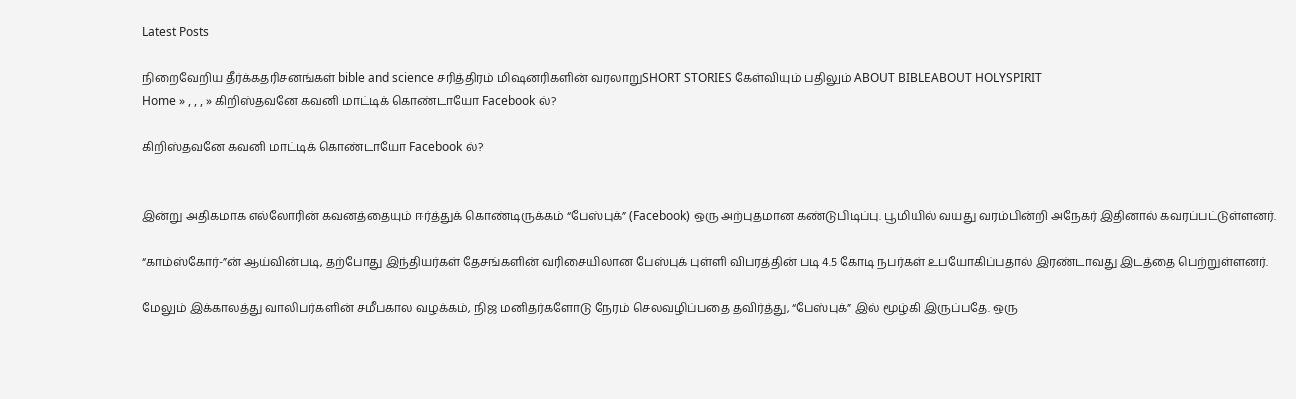Latest Posts

நிறைவேறிய தீர்க்கதரிசனங்கள் bible and science சரித்திரம் மிஷனரிகளின் வரலாறுSHORT STORIES கேள்வியும் பதிலும் ABOUT BIBLEABOUT HOLYSPIRIT
Home » , , , » கிறிஸ்தவனே கவனி மாட்டிக் கொண்டாயோ Facebook ல்?

கிறிஸ்தவனே கவனி மாட்டிக் கொண்டாயோ Facebook ல்?


இன்று அதிகமாக எல்லோரின் கவனத்தையும் ஈர்த்துக் கொண்டிருக்கம் “பேஸ்புக்” (Facebook) ஒரு அற்புதமான கண்டுபிடிப்பு. பூமியில் வயது வரம்பின்றி அநேகர் இதினால் கவரப்பட்டுள்ளனர்.

“காம்ஸ்கோர்-”ன் ஆய்வின்படி, தற்போது இந்தியர்கள் தேசங்களின் வரிசையிலான பேஸ்புக் புள்ளி விபரத்தின் படி 4.5 கோடி நபர்கள் உபயோகிப்பதால் இரண்டாவது இடத்தை பெற்றுள்ளனர்.

மேலும் இக்காலத்து வாலிபர்களின் சமீபகால வழக்கம், நிஜ மனிதர்களோடு நேரம் செலவழிப்பதை தவிர்த்து, “பேஸ்புக்” இல் மூழ்கி இருப்பதே. ஒரு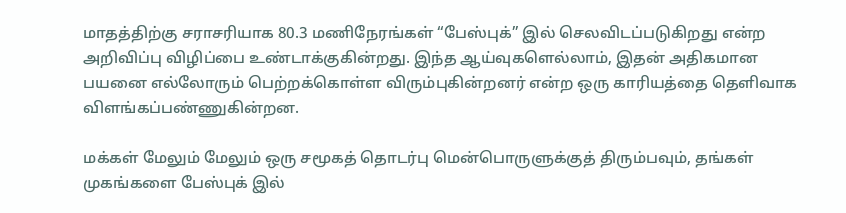மாதத்திற்கு சராசரியாக 80.3 மணிநேரங்கள் “பேஸ்புக்” இல் செலவிடப்படுகிறது என்ற அறிவிப்பு விழிப்பை உண்டாக்குகின்றது. இந்த ஆய்வுகளெல்லாம், இதன் அதிகமான பயனை எல்லோரும் பெற்றக்கொள்ள விரும்புகின்றனர் என்ற ஒரு காரியத்தை தெளிவாக விளங்கப்பண்ணுகின்றன.

மக்கள் மேலும் மேலும் ஒரு சமூகத் தொடர்பு மென்பொருளுக்குத் திரும்பவும், தங்கள் முகங்களை பேஸ்புக் இல்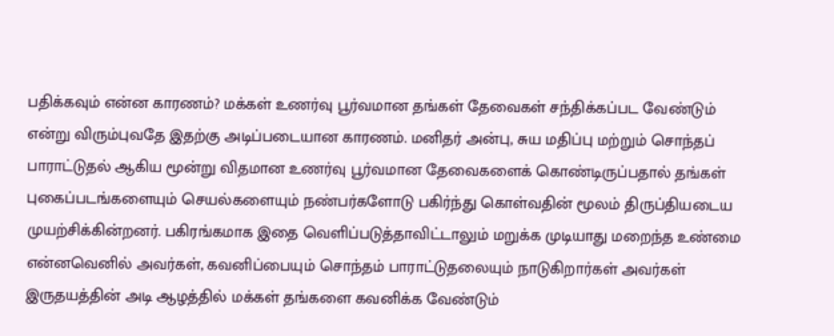பதிக்கவும் என்ன காரணம்? மக்கள் உணர்வு பூர்வமான தங்கள் தேவைகள் சந்திக்கப்பட வேண்டும் என்று விரும்புவதே இதற்கு அடிப்படையான காரணம். மனிதர் அன்பு, சுய மதிப்பு மற்றும் சொந்தப் பாராட்டுதல் ஆகிய மூன்று விதமான உணர்வு பூர்வமான தேவைகளைக் கொண்டிருப்பதால் தங்கள் புகைப்படங்களையும் செயல்களையும் நண்பர்களோடு பகிர்ந்து கொள்வதின் மூலம் திருப்தியடைய முயற்சிக்கின்றனர். பகிரங்கமாக இதை வெளிப்படுத்தாவிட்டாலும் மறுக்க முடியாது மறைந்த உண்மை என்னவெனில் அவர்கள், கவனிப்பையும் சொந்தம் பாராட்டுதலையும் நாடுகிறார்கள் அவர்கள் இருதயத்தின் அடி ஆழத்தில் மக்கள் தங்களை கவனிக்க வேண்டும்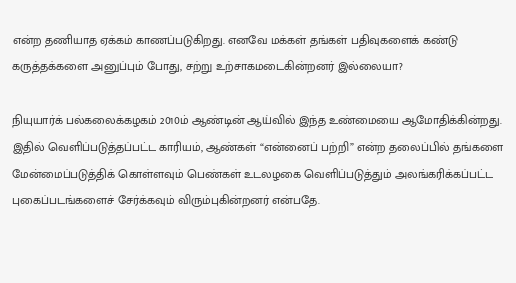என்ற தணியாத ஏக்கம் காணப்படுகிறது. எனவே மக்கள் தங்கள் பதிவுகளைக் கண்டு கருத்தக்களை அனுப்பும் போது, சற்று உற்சாகமடைகின்றனர் இல்லையா?

நியுயார்க் பல்கலைக்கழகம் 2010ம் ஆண்டின் ஆய்வில் இந்த உண்மையை ஆமோதிக்கின்றது. இதில் வெளிப்படுத்தப்பட்ட காரியம், ஆண்கள் “என்னைப் பற்றி” என்ற தலைப்பில் தங்களை மேன்மைப்படுத்திக் கொள்ளவும் பெண்கள் உடலழகை வெளிப்படுத்தும் அலங்கரிக்கப்பட்ட புகைப்படங்களைச் சேர்க்கவும் விரும்புகின்றனர் என்பதே.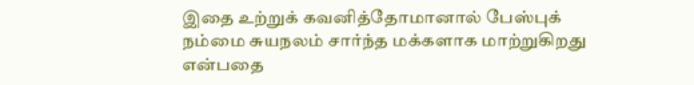இதை உற்றுக் கவனித்தோமானால் பேஸ்புக் நம்மை சுயநலம் சார்ந்த மக்களாக மாற்றுகிறது என்பதை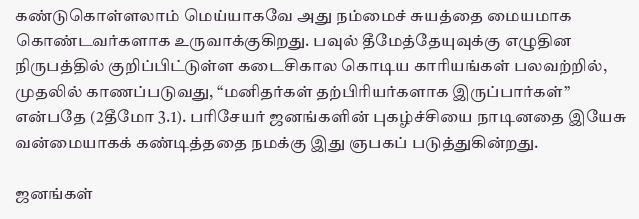கண்டுகொள்ளலாம் மெய்யாகவே அது நம்மைச் சுயத்தை மையமாக கொண்டவர்களாக உருவாக்குகிறது. பவுல் தீமேத்தேயுவுக்கு எழுதின நிருபத்தில் குறிப்பிட்டுள்ள கடைசிகால கொடிய காரியங்கள் பலவற்றில், முதலில் காணப்படுவது, “மனிதர்கள் தற்பிரியர்களாக இருப்பார்கள்” என்பதே (2தீமோ 3.1). பரிசேயர் ஜனங்களின் புகழ்ச்சியை நாடினதை இயேசு வன்மையாகக் கண்டித்ததை நமக்கு இது ஞபகப் படுத்துகின்றது.

ஜனங்கள்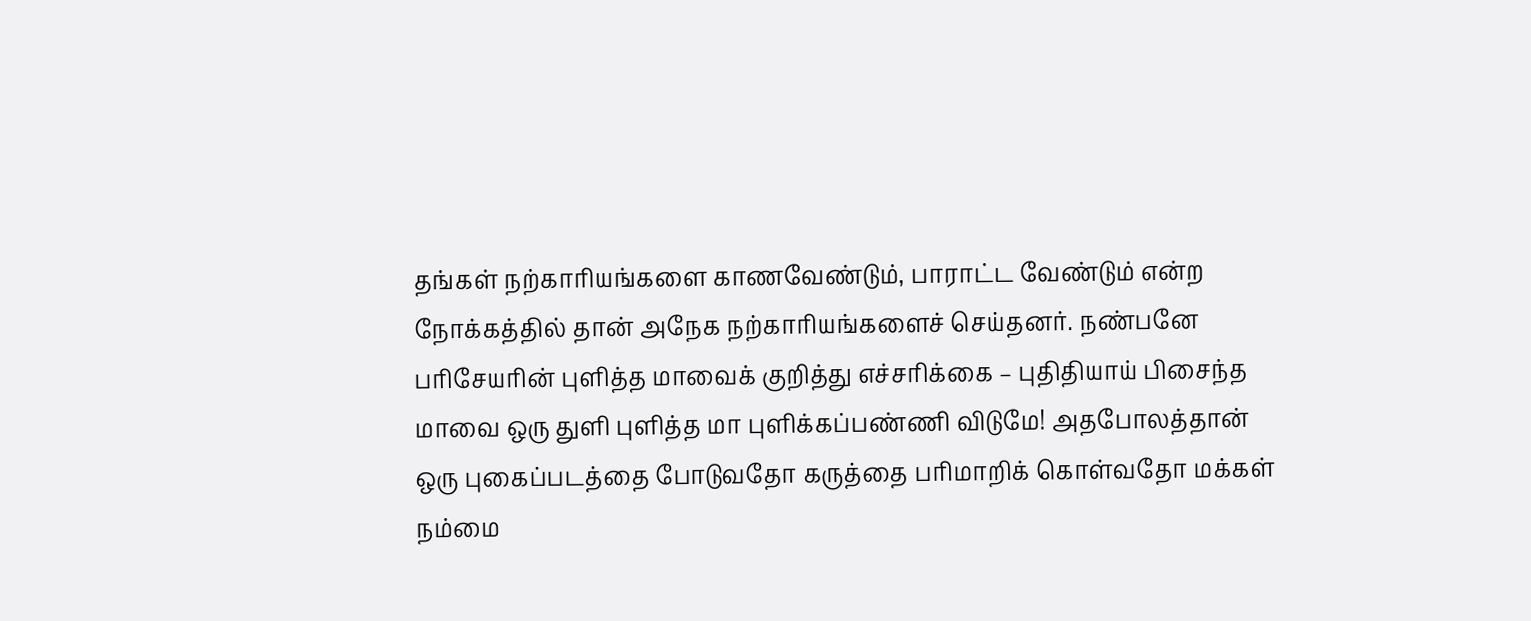தங்கள் நற்காரியங்களை காணவேண்டும், பாராட்ட வேண்டும் என்ற நோக்கத்தில் தான் அநேக நற்காரியங்களைச் செய்தனர். நண்பனே பரிசேயரின் புளித்த மாவைக் குறித்து எச்சரிக்கை – புதிதியாய் பிசைந்த மாவை ஒரு துளி புளித்த மா புளிக்கப்பண்ணி விடுமே! அதபோலத்தான் ஒரு புகைப்படத்தை போடுவதோ கருத்தை பரிமாறிக் கொள்வதோ மக்கள் நம்மை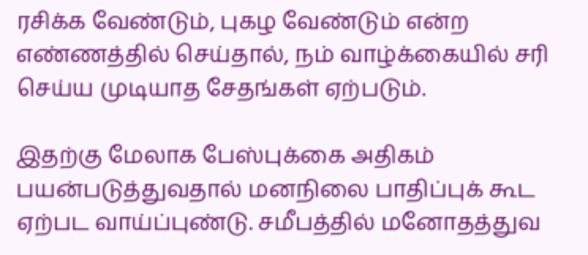ரசிக்க வேண்டும், புகழ வேண்டும் என்ற எண்ணத்தில் செய்தால், நம் வாழ்க்கையில் சரி செய்ய முடியாத சேதங்கள் ஏற்படும்.

இதற்கு மேலாக பேஸ்புக்கை அதிகம் பயன்படுத்துவதால் மனநிலை பாதிப்புக் கூட ஏற்பட வாய்ப்புண்டு. சமீபத்தில் மனோதத்துவ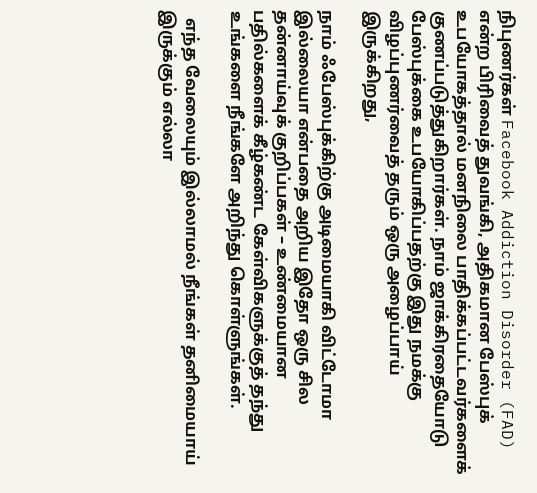நிபுணர்கள் Facebook Addiction Disorder (FAD) என்ற பிரிவைத் துவங்கி, அதிகமான பேஸ்புக் உபயோகத்தால் மனநிலை பாதிக்கப்பட்டவர்களைக் குணப்படுத்துகிறார்கள். நாம் ஜாக்கிரதையோடு பேஸ்புக்கை உபயோகிப்பதற்கு இது நமக்கு விழப்புணர்வைத் தரும் ஒரு அழைப்பாய் இருக்கிறது,

நாம் ஃபேஸ்புக்கிற்கு அடிமையாகி விட்டோமா இல்லையா என்பதை அறிய இதோ ஒரு சில தன்னாய்வுக் குறிப்பகள் – உண்மையான பதில்களைக் கீழ்கண்ட கேள்விகளுக்குத் தந்து உங்களை நீங்களே அறிந்து கொள்ளுங்கள்.

  எந்த வேலையும் இல்லாமல் நீங்கள் தனிமையாய் இருக்கும் எல்லா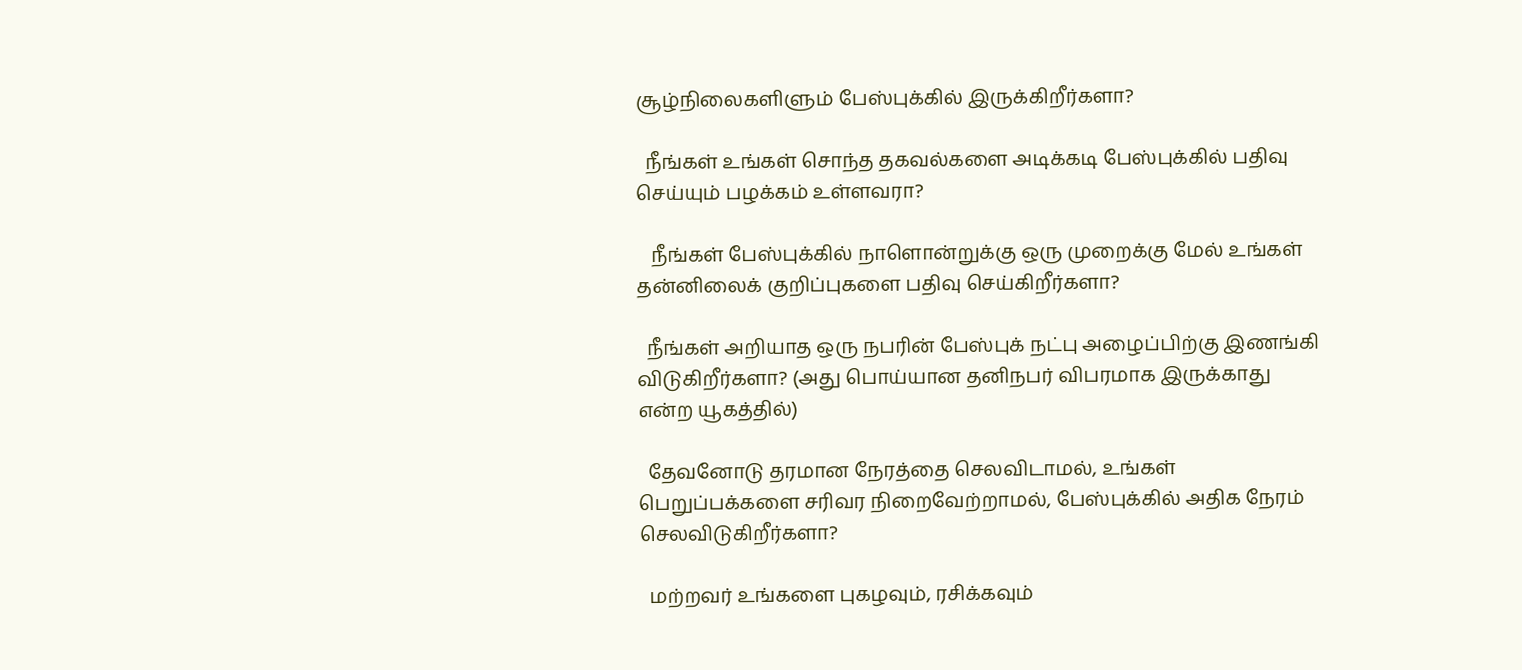சூழ்நிலைகளிளும் பேஸ்புக்கில் இருக்கிறீர்களா?

  நீங்கள் உங்கள் சொந்த தகவல்களை அடிக்கடி பேஸ்புக்கில் பதிவு செய்யும் பழக்கம் உள்ளவரா?

   நீங்கள் பேஸ்புக்கில் நாளொன்றுக்கு ஒரு முறைக்கு மேல் உங்கள் தன்னிலைக் குறிப்புகளை பதிவு செய்கிறீர்களா?

  நீங்கள் அறியாத ஒரு நபரின் பேஸ்புக் நட்பு அழைப்பிற்கு இணங்கி விடுகிறீர்களா? (அது பொய்யான தனிநபர் விபரமாக இருக்காது என்ற யூகத்தில்)

  தேவனோடு தரமான நேரத்தை செலவிடாமல், உங்கள் பெறுப்பக்களை சரிவர நிறைவேற்றாமல், பேஸ்புக்கில் அதிக நேரம் செலவிடுகிறீர்களா?

  மற்றவர் உங்களை புகழவும், ரசிக்கவும்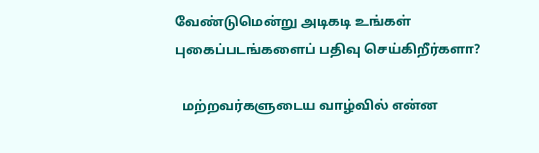வேண்டுமென்று அடிகடி உங்கள் புகைப்படங்களைப் பதிவு செய்கிறீர்களா?

  மற்றவர்களுடைய வாழ்வில் என்ன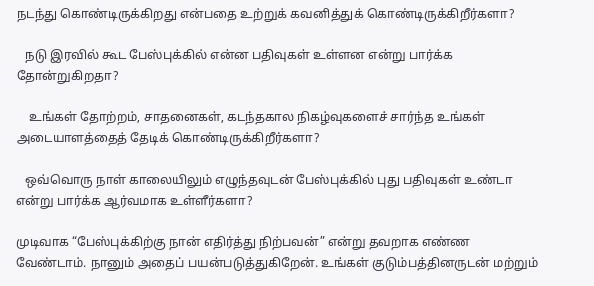நடந்து கொண்டிருக்கிறது என்பதை உற்றுக் கவனித்துக் கொண்டிருக்கிறீர்களா?

   நடு இரவில் கூட பேஸ்புக்கில் என்ன பதிவுகள் உள்ளன என்று பார்க்க தோன்றுகிறதா?

    உங்கள் தோற்றம், சாதனைகள், கடந்தகால நிகழ்வுகளைச் சார்ந்த உங்கள் அடையாளத்தைத் தேடிக் கொண்டிருக்கிறீர்களா?

   ஒவ்வொரு நாள் காலையிலும் எழுந்தவுடன் பேஸ்புக்கில் புது பதிவுகள் உண்டா என்று பார்க்க ஆர்வமாக உள்ளீர்களா?

முடிவாக “பேஸ்புக்கிற்கு நான் எதிர்த்து நிற்பவன்” என்று தவறாக எண்ண வேண்டாம். நானும் அதைப் பயன்படுத்துகிறேன். உங்கள் குடும்பத்தினருடன் மற்றும்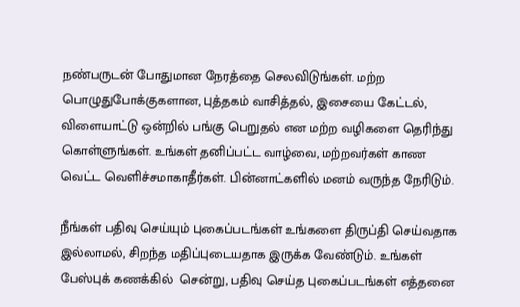நண்பருடன் போதுமான நேரத்தை செலவிடுங்கள். மற்ற பொழுதுபோக்குகளான, புத்தகம் வாசித்தல், இசையை கேட்டல், விளையாட்டு ஒன்றில் பங்கு பெறுதல் என மற்ற வழிகளை தெரிந்து கொள்ளுங்கள். உங்கள் தனிப்பட்ட வாழ்வை, மற்றவர்கள் காண வெட்ட வெளிச்சமாகாதீர்கள். பின்னாட்களில் மனம் வருந்த நேரிடும்.

நீங்கள் பதிவு செய்யும் புகைப்படங்கள் உங்களை திருப்தி செய்வதாக இல்லாமல், சிறந்த மதிப்புடையதாக இருக்க வேண்டும். உங்கள் பேஸ்புக் கணக்கில்  சென்று, பதிவு செய்த புகைப்படங்கள் எத்தனை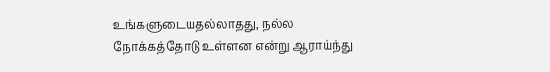உங்களுடையதல்லாதது, நல்ல நோக்கத்தோடு உள்ளன என்று ஆராய்ந்து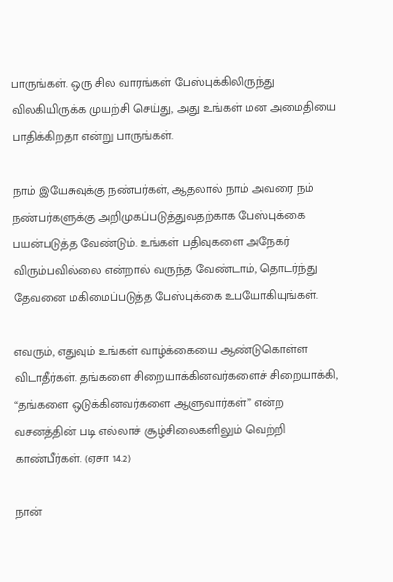பாருங்கள். ஒரு சில வாரங்கள் பேஸ்புக்கிலிருந்து விலகியிருக்க முயற்சி செய்து, அது உங்கள் மன அமைதியை பாதிக்கிறதா என்று பாருங்கள்.

நாம் இயேசுவுக்கு நண்பர்கள், ஆதலால் நாம் அவரை நம் நண்பர்களுக்கு அறிமுகப்படுத்துவதற்காக பேஸ்புக்கை பயன்படுத்த வேண்டும். உங்கள் பதிவுகளை அநேகர் விரும்பவில்லை என்றால் வருந்த வேண்டாம், தொடர்ந்து தேவனை மகிமைப்படுத்த பேஸ்புக்கை உபயோகியுங்கள்.

எவரும், எதுவும் உங்கள் வாழ்க்கையை ஆண்டுகொள்ள விடாதீர்கள். தங்களை சிறையாக்கினவர்களைச் சிறையாக்கி, “தங்களை ஒடுக்கினவர்களை ஆளுவார்கள்” என்ற வசனத்தின் படி எல்லாச் சூழ்சிலைகளிலும் வெற்றி காண்பீர்கள். (ஏசா 14.2)

நான்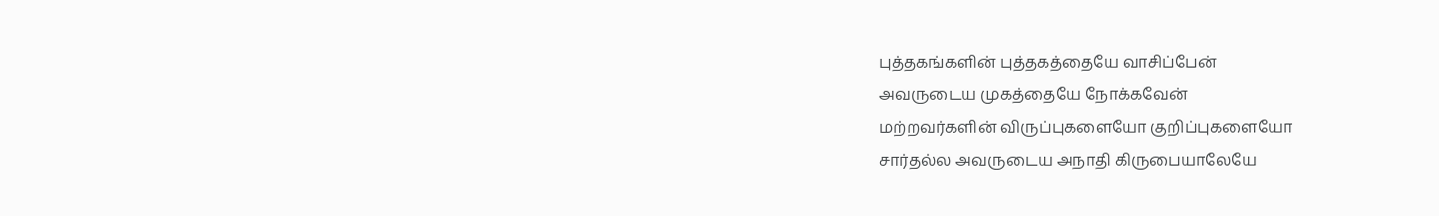புத்தகங்களின் புத்தகத்தையே வாசிப்பேன்
அவருடைய முகத்தையே நோக்கவேன்
மற்றவர்களின் விருப்புகளையோ குறிப்புகளையோ
சார்தல்ல அவருடைய அநாதி கிருபையாலேயே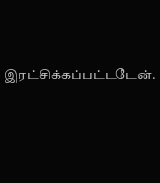இரட்சிக்கப்பட்டடேன்.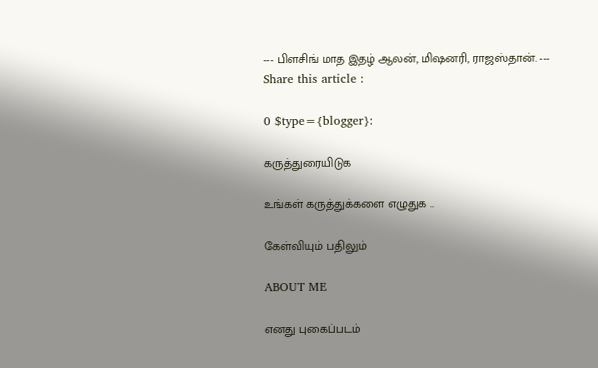--- பிளசிங் மாத இதழ் ஆலன், மிஷனரி, ராஜஸ்தான். ---
Share this article :

0 $type={blogger}:

கருத்துரையிடுக

உங்கள் கருத்துக்களை எழுதுக ..

கேள்வியும் பதிலும்

ABOUT ME

எனது புகைப்படம்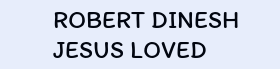ROBERT DINESH
JESUS LOVED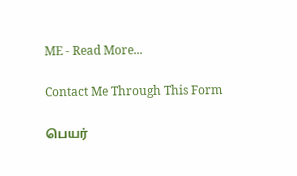ME - Read More...

Contact Me Through This Form

பெயர்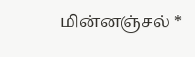மின்னஞ்சல் *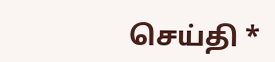செய்தி *